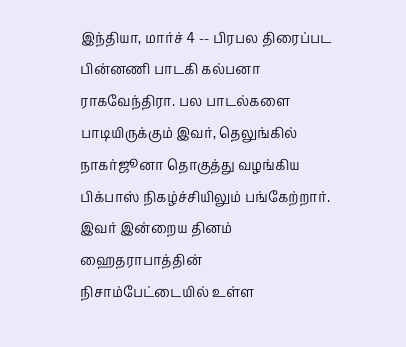இந்தியா, மார்ச் 4 -- பிரபல திரைப்பட பின்னணி பாடகி கல்பனா ராகவேந்திரா. பல பாடல்களை பாடியிருக்கும் இவர், தெலுங்கில் நாகர்ஜூனா தொகுத்து வழங்கிய பிக்பாஸ் நிகழ்ச்சியிலும் பங்கேற்றார். இவர் இன்றைய தினம் ஹைதராபாத்தின் நிசாம்பேட்டையில் உள்ள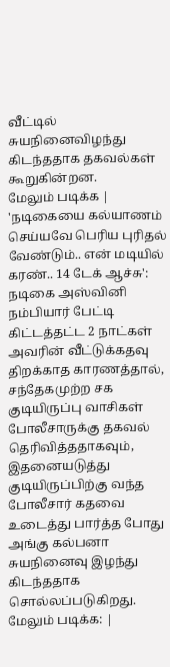வீட்டில் சுயநினைவிழந்து கிடந்ததாக தகவல்கள் கூறுகின்றன.
மேலும் படிக்க | 'நடிகையை கல்யாணம் செய்யவே பெரிய புரிதல் வேண்டும்.. என் மடியில் கரண்.. 14 டேக் ஆச்சு': நடிகை அஸ்வினி நம்பியார் பேட்டி
கிட்டத்தட்ட 2 நாட்கள் அவரின் வீட்டுக்கதவு திறக்காத காரணத்தால், சந்தேகமுற்ற சக குடியிருப்பு வாசிகள் போலீசாருக்கு தகவல் தெரிவித்ததாகவும், இதனையடுத்து குடியிருப்பிற்கு வந்த போலீசார் கதவை உடைத்து பார்த்த போது அங்கு கல்பனா சுயநினைவு இழந்து கிடந்ததாக சொல்லப்படுகிறது.
மேலும் படிக்க: |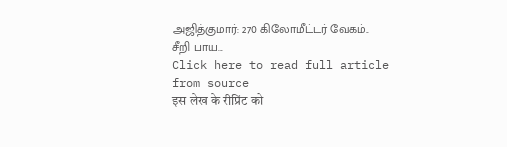அஜித்குமார்: 270 கிலோமீட்டர் வேகம்.. சீறி பாய...
Click here to read full article from source
इस लेख के रीप्रिंट को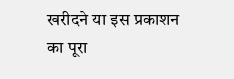खरीदने या इस प्रकाशन का पूरा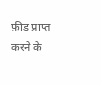फ़ीड प्राप्त करने के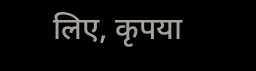लिए, कृपया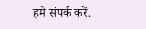हमे संपर्क करें.